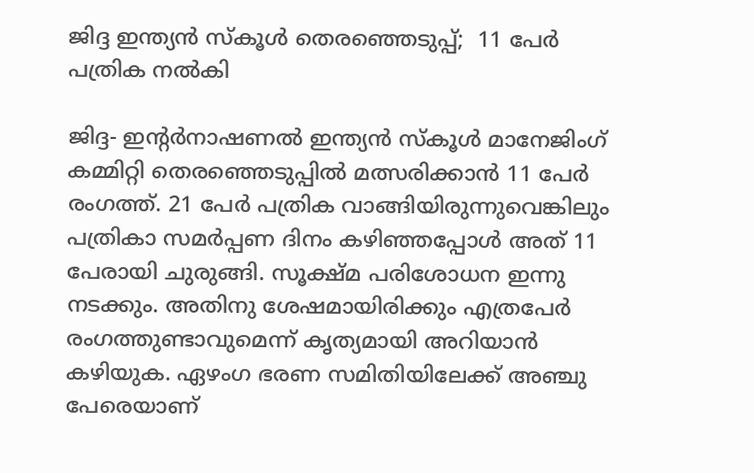ജിദ്ദ ഇന്ത്യൻ സ്‌കൂൾ തെരഞ്ഞെടുപ്പ്;  11 പേർ പത്രിക നൽകി

ജിദ്ദ- ഇന്റർനാഷണൽ ഇന്ത്യൻ സ്‌കൂൾ മാനേജിംഗ് കമ്മിറ്റി തെരഞ്ഞെടുപ്പിൽ മത്സരിക്കാൻ 11 പേർ രംഗത്ത്. 21 പേർ പത്രിക വാങ്ങിയിരുന്നുവെങ്കിലും പത്രികാ സമർപ്പണ ദിനം കഴിഞ്ഞപ്പോൾ അത് 11 പേരായി ചുരുങ്ങി. സൂക്ഷ്മ പരിശോധന ഇന്നു നടക്കും. അതിനു ശേഷമായിരിക്കും എത്രപേർ രംഗത്തുണ്ടാവുമെന്ന് കൃത്യമായി അറിയാൻ കഴിയുക. ഏഴംഗ ഭരണ സമിതിയിലേക്ക് അഞ്ചു പേരെയാണ്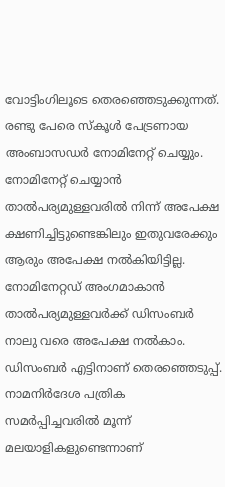വോട്ടിംഗിലൂടെ തെരഞ്ഞെടുക്കുന്നത്. രണ്ടു പേരെ സ്‌കൂൾ പേട്രണായ അംബാസഡർ നോമിനേറ്റ് ചെയ്യും. നോമിനേറ്റ് ചെയ്യാൻ താൽപര്യമുള്ളവരിൽ നിന്ന് അപേക്ഷ ക്ഷണിച്ചിട്ടുണ്ടെങ്കിലും ഇതുവരേക്കും ആരും അപേക്ഷ നൽകിയിട്ടില്ല. നോമിനേറ്റഡ് അംഗമാകാൻ താൽപര്യമുള്ളവർക്ക് ഡിസംബർ നാലു വരെ അപേക്ഷ നൽകാം. ഡിസംബർ എട്ടിനാണ് തെരഞ്ഞെടുപ്പ്.
നാമനിർദേശ പത്രിക സമർപ്പിച്ചവരിൽ മൂന്ന് മലയാളികളുണ്ടെന്നാണ്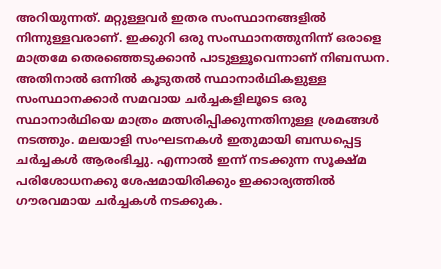അറിയുന്നത്. മറ്റുള്ളവർ ഇതര സംസ്ഥാനങ്ങളിൽ നിന്നുള്ളവരാണ്. ഇക്കുറി ഒരു സംസ്ഥാനത്തുനിന്ന് ഒരാളെ മാത്രമേ തെരഞ്ഞെടുക്കാൻ പാടുള്ളൂവെന്നാണ് നിബന്ധന. അതിനാൽ ഒന്നിൽ കൂടുതൽ സ്ഥാനാർഥികളുള്ള സംസ്ഥാനക്കാർ സമവായ ചർച്ചകളിലൂടെ ഒരു സ്ഥാനാർഥിയെ മാത്രം മത്സരിപ്പിക്കുന്നതിനുള്ള ശ്രമങ്ങൾ നടത്തും. മലയാളി സംഘടനകൾ ഇതുമായി ബന്ധപ്പെട്ട ചർച്ചകൾ ആരംഭിച്ചു. എന്നാൽ ഇന്ന് നടക്കുന്ന സൂക്ഷ്മ പരിശോധനക്കു ശേഷമായിരിക്കും ഇക്കാര്യത്തിൽ ഗൗരവമായ ചർച്ചകൾ നടക്കുക.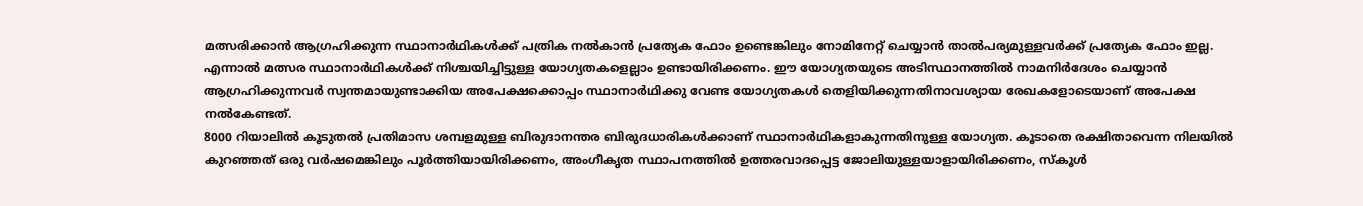മത്സരിക്കാൻ ആഗ്രഹിക്കുന്ന സ്ഥാനാർഥികൾക്ക് പത്രിക നൽകാൻ പ്രത്യേക ഫോം ഉണ്ടെങ്കിലും നോമിനേറ്റ് ചെയ്യാൻ താൽപര്യമുള്ളവർക്ക് പ്രത്യേക ഫോം ഇല്ല. എന്നാൽ മത്സര സ്ഥാനാർഥികൾക്ക് നിശ്ചയിച്ചിട്ടുള്ള യോഗ്യതകളെല്ലാം ഉണ്ടായിരിക്കണം. ഈ യോഗ്യതയുടെ അടിസ്ഥാനത്തിൽ നാമനിർദേശം ചെയ്യാൻ ആഗ്രഹിക്കുന്നവർ സ്വന്തമായുണ്ടാക്കിയ അപേക്ഷക്കൊപ്പം സ്ഥാനാർഥിക്കു വേണ്ട യോഗ്യതകൾ തെളിയിക്കുന്നതിനാവശ്യായ രേഖകളോടെയാണ് അപേക്ഷ നൽകേണ്ടത്.
8000 റിയാലിൽ കൂടുതൽ പ്രതിമാസ ശമ്പളമുള്ള ബിരുദാനന്തര ബിരുദധാരികൾക്കാണ് സ്ഥാനാർഥികളാകുന്നതിനുള്ള യോഗ്യത. കൂടാതെ രക്ഷിതാവെന്ന നിലയിൽ കുറഞ്ഞത് ഒരു വർഷമെങ്കിലും പൂർത്തിയായിരിക്കണം, അംഗീകൃത സ്ഥാപനത്തിൽ ഉത്തരവാദപ്പെട്ട ജോലിയുള്ളയാളായിരിക്കണം, സ്‌കൂൾ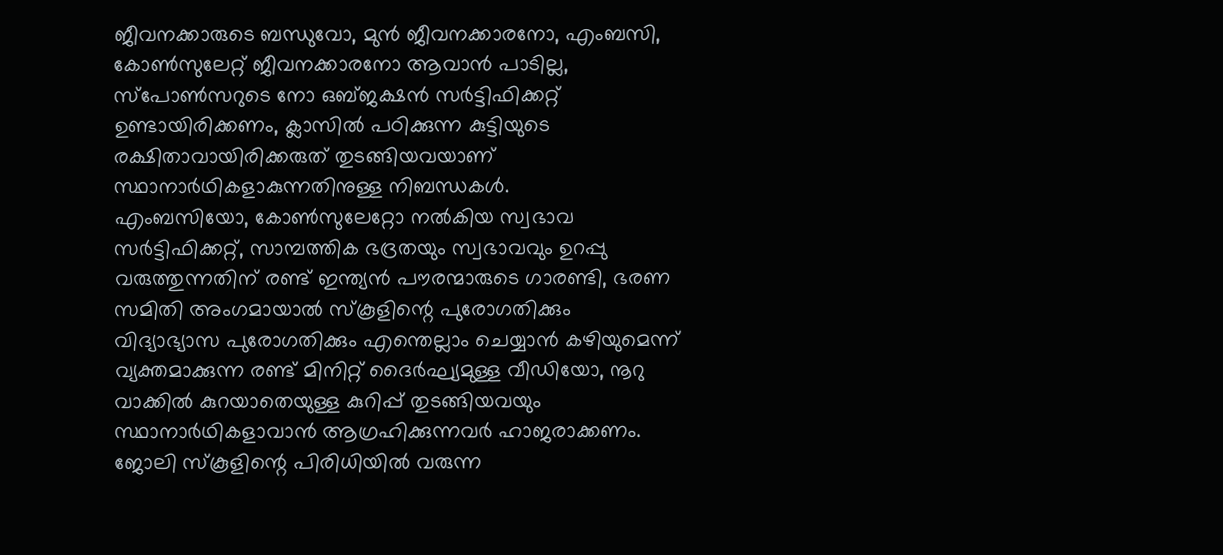ജീവനക്കാരുടെ ബന്ധുവോ, മുൻ ജീവനക്കാരനോ, എംബസി, കോൺസുലേറ്റ് ജീവനക്കാരനോ ആവാൻ പാടില്ല, സ്‌പോൺസറുടെ നോ ഒബ്ജക്ഷൻ സർട്ടിഫിക്കറ്റ് ഉണ്ടായിരിക്കണം, ക്ലാസിൽ പഠിക്കുന്ന കുട്ടിയുടെ രക്ഷിതാവായിരിക്കരുത് തുടങ്ങിയവയാണ് സ്ഥാനാർഥികളാകുന്നതിനുള്ള നിബന്ധകൾ.
എംബസിയോ, കോൺസുലേറ്റോ നൽകിയ സ്വഭാവ സർട്ടിഫിക്കറ്റ്, സാമ്പത്തിക ഭദ്രതയും സ്വഭാവവും ഉറപ്പു വരുത്തുന്നതിന് രണ്ട് ഇന്ത്യൻ പൗരന്മാരുടെ ഗാരണ്ടി, ഭരണ സമിതി അംഗമായാൽ സ്‌കൂളിന്റെ പുരോഗതിക്കും വിദ്യാഭ്യാസ പുരോഗതിക്കും എന്തെല്ലാം ചെയ്യാൻ കഴിയുമെന്ന് വ്യക്തമാക്കുന്ന രണ്ട് മിനിറ്റ് ദൈർഘ്യമുള്ള വീഡിയോ, നൂറു വാക്കിൽ കുറയാതെയുള്ള കുറിപ്പ് തുടങ്ങിയവയും സ്ഥാനാർഥികളാവാൻ ആഗ്രഹിക്കുന്നവർ ഹാജരാക്കണം. ജോലി സ്‌കൂളിന്റെ പിരിധിയിൽ വരുന്ന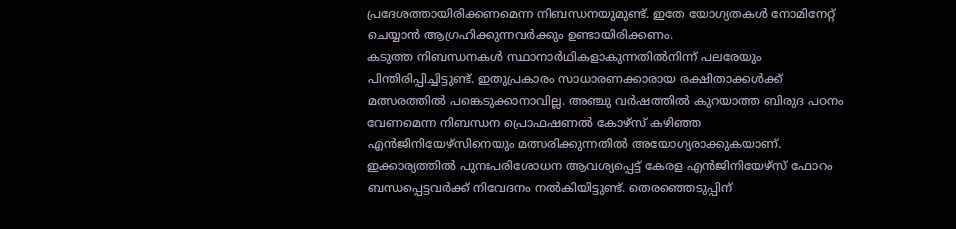പ്രദേശത്തായിരിക്കണമെന്ന നിബന്ധനയുമുണ്ട്. ഇതേ യോഗ്യതകൾ നോമിനേറ്റ് ചെയ്യാൻ ആഗ്രഹിക്കുന്നവർക്കും ഉണ്ടായിരിക്കണം.
കടുത്ത നിബന്ധനകൾ സ്ഥാനാർഥികളാകുന്നതിൽനിന്ന് പലരേയും പിന്തിരിപ്പിച്ചിട്ടുണ്ട്. ഇതുപ്രകാരം സാധാരണക്കാരായ രക്ഷിതാക്കൾക്ക് മത്സരത്തിൽ പങ്കെടുക്കാനാവില്ല. അഞ്ചു വർഷത്തിൽ കുറയാത്ത ബിരുദ പഠനം വേണമെന്ന നിബന്ധന പ്രൊഫഷണൽ കോഴ്‌സ് കഴിഞ്ഞ എൻജിനിയേഴ്‌സിനെയും മത്സരിക്കുന്നതിൽ അയോഗ്യരാക്കുകയാണ്. ഇക്കാര്യത്തിൽ പുനഃപരിശോധന ആവശ്യപ്പെട്ട് കേരള എൻജിനിയേഴ്‌സ് ഫോറം ബന്ധപ്പെട്ടവർക്ക് നിവേദനം നൽകിയിട്ടുണ്ട്. തെരഞ്ഞെടുപ്പിന്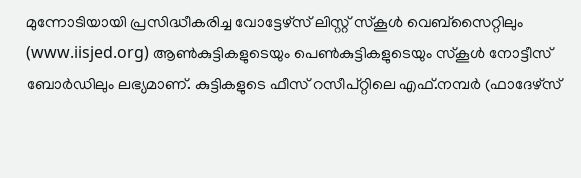മുന്നോടിയായി പ്രസിദ്ധീകരിച്ച വോട്ടേഴ്‌സ് ലിസ്റ്റ് സ്‌കൂൾ വെബ്‌സൈറ്റിലും (www.iisjed.org) ആൺകുട്ടികളുടെയും പെൺകുട്ടികളുടെയും സ്‌കൂൾ നോട്ടീസ് ബോർഡിലും ലഭ്യമാണ്. കുട്ടികളുടെ ഫീസ് റസീപ്റ്റിലെ എഫ്.നമ്പർ (ഫാദേഴ്‌സ്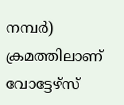നമ്പർ) ക്രമത്തിലാണ് വോട്ടേഴ്‌സ്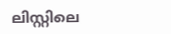ലിസ്റ്റിലെ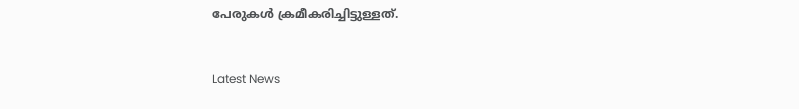പേരുകൾ ക്രമീകരിച്ചിട്ടുള്ളത്.


Latest News